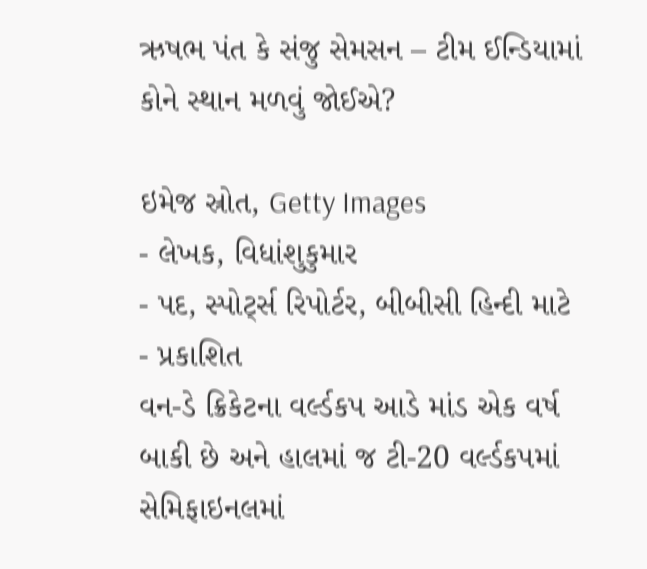ઋષભ પંત કે સંજુ સેમસન – ટીમ ઈન્ડિયામાં કોને સ્થાન મળવું જોઈએ?

ઇમેજ સ્રોત, Getty Images
- લેખક, વિધાંશુકુમાર
- પદ, સ્પોર્ટ્સ રિપોર્ટર, બીબીસી હિન્દી માટે
- પ્રકાશિત
વન-ડે ક્રિકેટના વર્લ્ડકપ આડે માંડ એક વર્ષ બાકી છે અને હાલમાં જ ટી-20 વર્લ્ડકપમાં સેમિફાઇનલમાં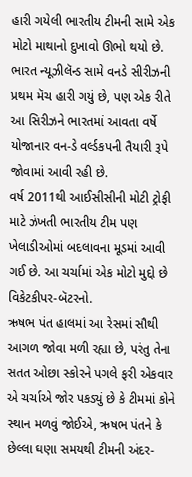હારી ગયેલી ભારતીય ટીમની સામે એક મોટો માથાનો દુખાવો ઊભો થયો છે.
ભારત ન્યૂઝીલૅન્ડ સામે વનડે સીરીઝની પ્રથમ મૅચ હારી ગયું છે, પણ એક રીતે આ સિરીઝને ભારતમાં આવતા વર્ષે યોજાનાર વન-ડે વર્લ્ડકપની તૈયારી રૂપે જોવામાં આવી રહી છે.
વર્ષ 2011થી આઈસીસીની મોટી ટ્રોફી માટે ઝંખતી ભારતીય ટીમ પણ ખેલાડીઓમાં બદલાવના મૂડમાં આવી ગઈ છે. આ ચર્ચામાં એક મોટો મુદ્દો છે વિકેટકીપર-બૅટરનો.
ઋષભ પંત હાલમાં આ રેસમાં સૌથી આગળ જોવા મળી રહ્યા છે, પરંતુ તેના સતત ઓછા સ્કોરને પગલે ફરી એકવાર એ ચર્ચાએ જોર પકડ્યું છે કે ટીમમાં કોને સ્થાન મળવું જોઈએ, ઋષભ પંતને કે છેલ્લા ઘણા સમયથી ટીમની અંદર-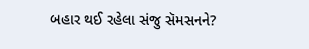બહાર થઈ રહેલા સંજુ સૅમસનને?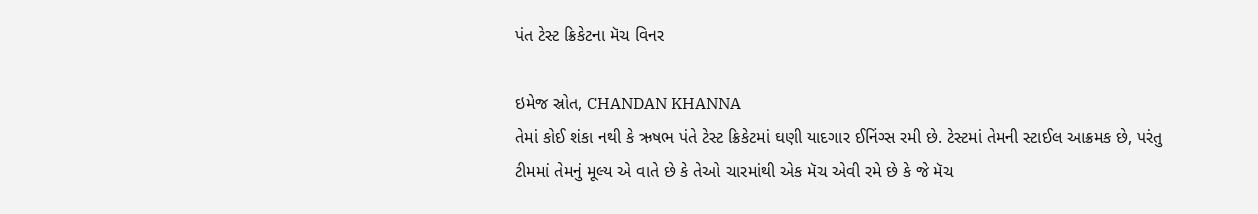પંત ટેસ્ટ ક્રિકેટના મૅચ વિનર

ઇમેજ સ્રોત, CHANDAN KHANNA
તેમાં કોઈ શંકા નથી કે ઋષભ પંતે ટેસ્ટ ક્રિકેટમાં ઘણી યાદગાર ઈનિંગ્સ રમી છે. ટેસ્ટમાં તેમની સ્ટાઈલ આક્રમક છે, પરંતુ ટીમમાં તેમનું મૂલ્ય એ વાતે છે કે તેઓ ચારમાંથી એક મૅચ એવી રમે છે કે જે મૅચ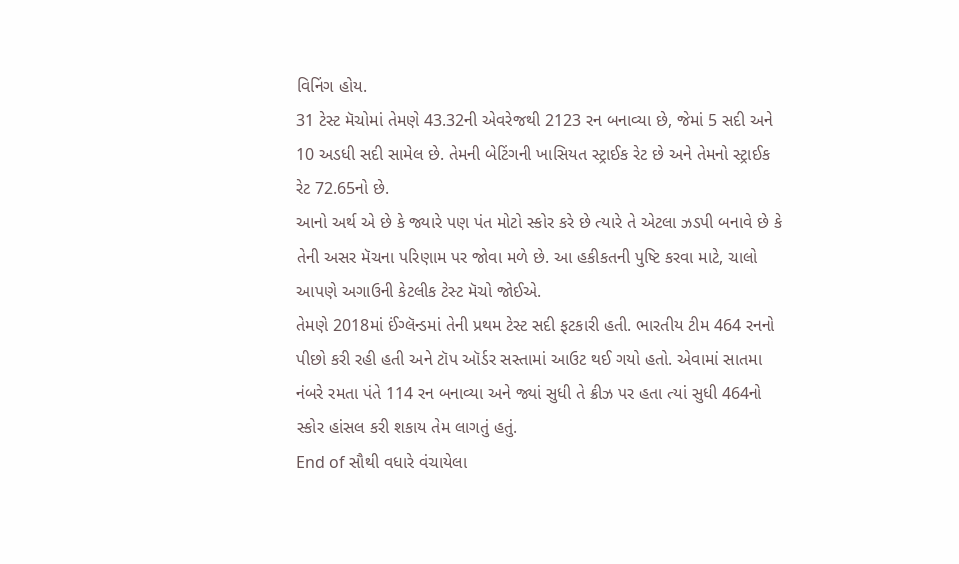વિનિંગ હોય.
31 ટેસ્ટ મૅચોમાં તેમણે 43.32ની એવરેજથી 2123 રન બનાવ્યા છે, જેમાં 5 સદી અને 10 અડધી સદી સામેલ છે. તેમની બેટિંગની ખાસિયત સ્ટ્રાઈક રેટ છે અને તેમનો સ્ટ્રાઈક રેટ 72.65નો છે.
આનો અર્થ એ છે કે જ્યારે પણ પંત મોટો સ્કોર કરે છે ત્યારે તે એટલા ઝડપી બનાવે છે કે તેની અસર મૅચના પરિણામ પર જોવા મળે છે. આ હકીકતની પુષ્ટિ કરવા માટે, ચાલો આપણે અગાઉની કેટલીક ટેસ્ટ મૅચો જોઈએ.
તેમણે 2018માં ઈંગ્લૅન્ડમાં તેની પ્રથમ ટેસ્ટ સદી ફટકારી હતી. ભારતીય ટીમ 464 રનનો પીછો કરી રહી હતી અને ટૉપ ઑર્ડર સસ્તામાં આઉટ થઈ ગયો હતો. એવામાં સાતમા નંબરે રમતા પંતે 114 રન બનાવ્યા અને જ્યાં સુધી તે ક્રીઝ પર હતા ત્યાં સુધી 464નો સ્કોર હાંસલ કરી શકાય તેમ લાગતું હતું.
End of સૌથી વધારે વંચાયેલા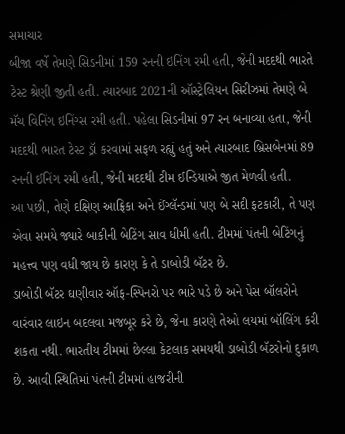સમાચાર
બીજા વર્ષે તેમણે સિડનીમાં 159 રનની ઇનિંગ રમી હતી, જેની મદદથી ભારતે ટેસ્ટ શ્રેણી જીતી હતી. ત્યારબાદ 2021ની ઑસ્ટ્રેલિયન સિરીઝમાં તેમણે બે મૅચ વિનિંગ ઇનિંગ્સ રમી હતી. પહેલા સિડનીમાં 97 રન બનાવ્યા હતા, જેની મદદથી ભારત ટેસ્ટ ડ્રૉ કરવામાં સફળ રહ્યું હતું અને ત્યારબાદ બ્રિસબેનમાં 89 રનની ઈનિંગ રમી હતી, જેની મદદથી ટીમ ઈન્ડિયાએ જીત મેળવી હતી.
આ પછી, તેણે દક્ષિણ આફ્રિકા અને ઈંગ્લૅન્ડમાં પણ બે સદી ફટકારી, તે પણ એવા સમયે જ્યારે બાકીની બેટિંગ સાવ ધીમી હતી. ટીમમાં પંતની બેટિંગનું મહત્ત્વ પણ વધી જાય છે કારણ કે તે ડાબોડી બૅટર છે.
ડાબોડી બૅટર ઘણીવાર ઑફ-સ્પિનરો પર ભારે પડે છે અને પેસ બૉલરોને વારંવાર લાઇન બદલવા મજબૂર કરે છે, જેના કારણે તેઓ લયમાં બૉલિંગ કરી શકતા નથી. ભારતીય ટીમમાં છેલ્લા કેટલાક સમયથી ડાબોડી બૅટરોનો દુકાળ છે. આવી સ્થિતિમાં પંતની ટીમમાં હાજરીની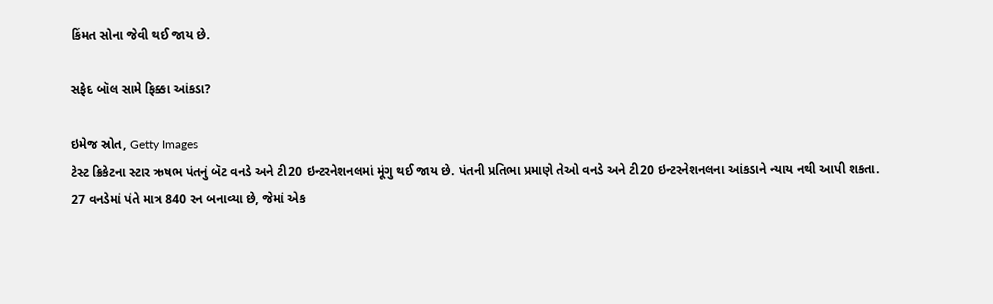કિંમત સોના જેવી થઈ જાય છે.

સફેદ બૉલ સામે ફિક્કા આંકડા?

ઇમેજ સ્રોત, Getty Images
ટેસ્ટ ક્રિકેટના સ્ટાર ઋષભ પંતનું બૅટ વનડે અને ટી20 ઇન્ટરનેશનલમાં મૂંગુ થઈ જાય છે. પંતની પ્રતિભા પ્રમાણે તેઓ વનડે અને ટી20 ઇન્ટરનેશનલના આંકડાને ન્યાય નથી આપી શકતા.
27 વનડેમાં પંતે માત્ર 840 રન બનાવ્યા છે, જેમાં એક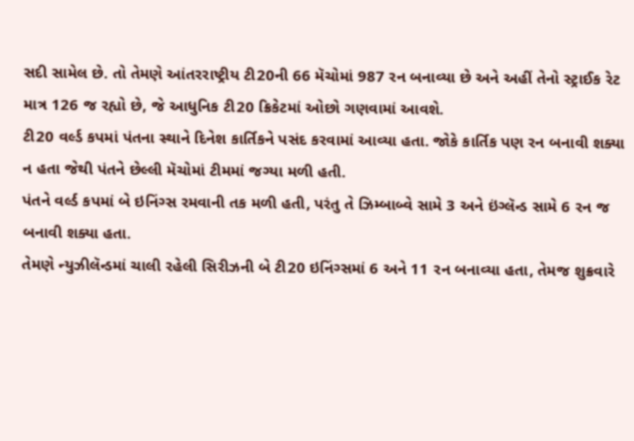સદી સામેલ છે. તો તેમણે આંતરરાષ્ટ્રીય ટી20ની 66 મૅચોમાં 987 રન બનાવ્યા છે અને અહીં તેનો સ્ટ્રાઈક રેટ માત્ર 126 જ રહ્યો છે, જે આધુનિક ટી20 ક્રિકેટમાં ઓછો ગણવામાં આવશે.
ટી20 વર્લ્ડ કપમાં પંતના સ્થાને દિનેશ કાર્તિકને પસંદ કરવામાં આવ્યા હતા. જોકે કાર્તિક પણ રન બનાવી શક્યા ન હતા જેથી પંતને છેલ્લી મૅચોમાં ટીમમાં જગ્યા મળી હતી.
પંતને વર્લ્ડ કપમાં બે ઇનિંગ્સ રમવાની તક મળી હતી, પરંતુ તે ઝિમ્બાબ્વે સામે 3 અને ઇંગ્લૅન્ડ સામે 6 રન જ બનાવી શક્યા હતા.
તેમણે ન્યુઝીલૅન્ડમાં ચાલી રહેલી સિરીઝની બે ટી20 ઇનિંગ્સમાં 6 અને 11 રન બનાવ્યા હતા, તેમજ શુક્રવારે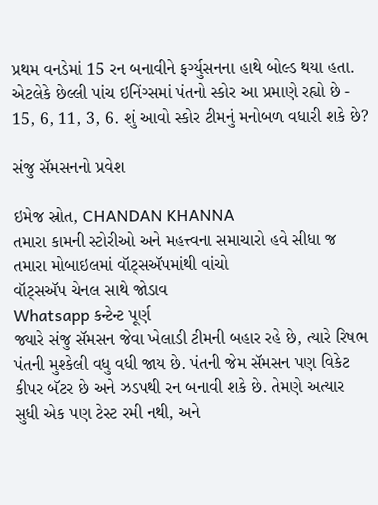પ્રથમ વનડેમાં 15 રન બનાવીને ફર્ગ્યુસનના હાથે બોલ્ડ થયા હતા. એટલેકે છેલ્લી પાંચ ઇનિંગ્સમાં પંતનો સ્કોર આ પ્રમાણે રહ્યો છે - 15, 6, 11, 3, 6. શું આવો સ્કોર ટીમનું મનોબળ વધારી શકે છે?

સંજુ સૅમસનનો પ્રવેશ

ઇમેજ સ્રોત, CHANDAN KHANNA
તમારા કામની સ્ટોરીઓ અને મહત્ત્વના સમાચારો હવે સીધા જ તમારા મોબાઇલમાં વૉટ્સઍપમાંથી વાંચો
વૉટ્સઍપ ચેનલ સાથે જોડાવ
Whatsapp કન્ટેન્ટ પૂર્ણ
જ્યારે સંજુ સૅમસન જેવા ખેલાડી ટીમની બહાર રહે છે, ત્યારે રિષભ પંતની મુશ્કેલી વધુ વધી જાય છે. પંતની જેમ સૅમસન પણ વિકેટ કીપર બૅટર છે અને ઝડપથી રન બનાવી શકે છે. તેમણે અત્યાર સુધી એક પણ ટેસ્ટ રમી નથી, અને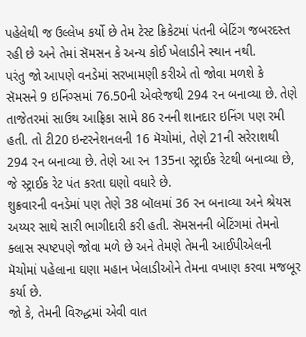પહેલેથી જ ઉલ્લેખ કર્યો છે તેમ ટેસ્ટ ક્રિકેટમાં પંતની બેટિંગ જબરદસ્ત રહી છે અને તેમાં સૅમસન કે અન્ય કોઈ ખેલાડીને સ્થાન નથી.
પરંતુ જો આપણે વનડેમાં સરખામણી કરીએ તો જોવા મળશે કે સૅમસને 9 ઇનિંગ્સમાં 76.50ની એવરેજથી 294 રન બનાવ્યા છે. તેણે તાજેતરમાં સાઉથ આફ્રિકા સામે 86 રનની શાનદાર ઇનિંગ પણ રમી હતી. તો ટી20 ઇન્ટરનેશનલની 16 મૅચોમાં, તેણે 21ની સરેરાશથી 294 રન બનાવ્યા છે. તેણે આ રન 135ના સ્ટ્રાઈક રેટથી બનાવ્યા છે, જે સ્ટ્રાઈક રેટ પંત કરતા ઘણો વધારે છે.
શુક્રવારની વનડેમાં પણ તેણે 38 બૉલમાં 36 રન બનાવ્યા અને શ્રેયસ અય્યર સાથે સારી ભાગીદારી કરી હતી. સૅમસનની બેટિંગમાં તેમનો ક્લાસ સ્પષ્ટપણે જોવા મળે છે અને તેમણે તેમની આઈપીએલની મૅચોમાં પહેલાના ઘણા મહાન ખેલાડીઓને તેમના વખાણ કરવા મજબૂર કર્યા છે.
જો કે, તેમની વિરુદ્ધમાં એવી વાત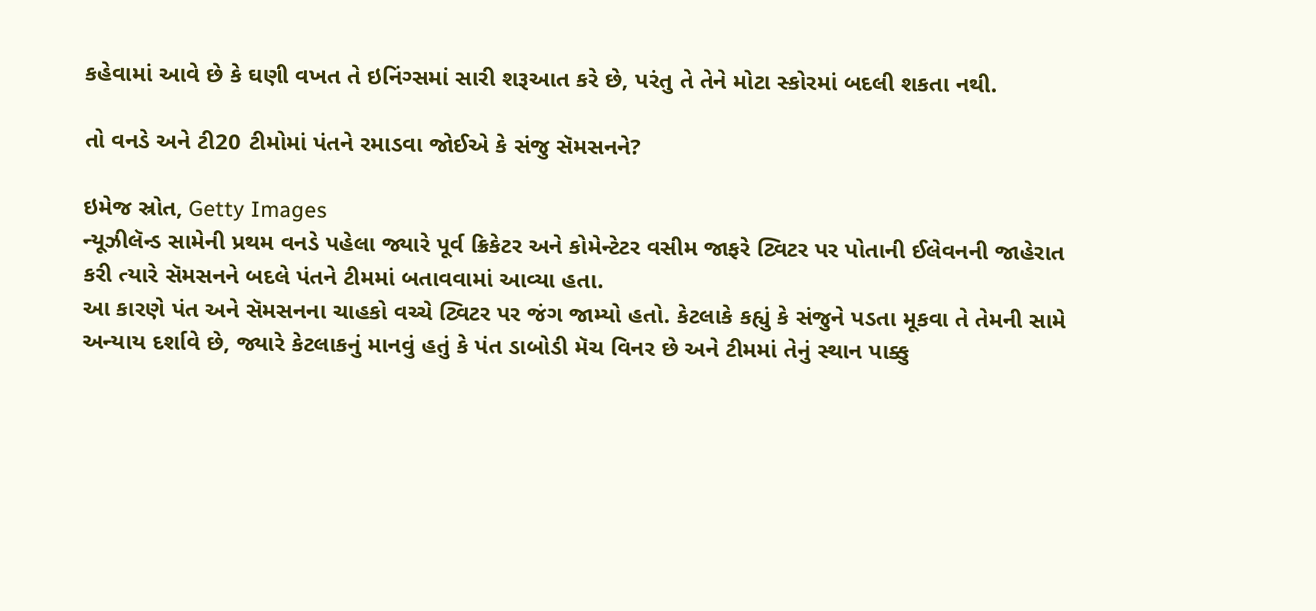કહેવામાં આવે છે કે ઘણી વખત તે ઇનિંગ્સમાં સારી શરૂઆત કરે છે, પરંતુ તે તેને મોટા સ્કોરમાં બદલી શકતા નથી.

તો વનડે અને ટી20 ટીમોમાં પંતને રમાડવા જોઈએ કે સંજુ સૅમસનને?

ઇમેજ સ્રોત, Getty Images
ન્યૂઝીલૅન્ડ સામેની પ્રથમ વનડે પહેલા જ્યારે પૂર્વ ક્રિકેટર અને કોમેન્ટેટર વસીમ જાફરે ટ્વિટર પર પોતાની ઈલેવનની જાહેરાત કરી ત્યારે સૅમસનને બદલે પંતને ટીમમાં બતાવવામાં આવ્યા હતા.
આ કારણે પંત અને સૅમસનના ચાહકો વચ્ચે ટ્વિટર પર જંગ જામ્યો હતો. કેટલાકે કહ્યું કે સંજુને પડતા મૂકવા તે તેમની સામે અન્યાય દર્શાવે છે, જ્યારે કેટલાકનું માનવું હતું કે પંત ડાબોડી મૅચ વિનર છે અને ટીમમાં તેનું સ્થાન પાક્કુ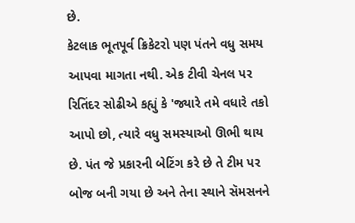છે.
કેટલાક ભૂતપૂર્વ ક્રિકેટરો પણ પંતને વધુ સમય આપવા માગતા નથી. એક ટીવી ચેનલ પર રિતિંદર સોઢીએ કહ્યું કે 'જ્યારે તમે વધારે તકો આપો છો, ત્યારે વધુ સમસ્યાઓ ઊભી થાય છે. પંત જે પ્રકારની બેટિંગ કરે છે તે ટીમ પર બોજ બની ગયા છે અને તેના સ્થાને સૅમસનને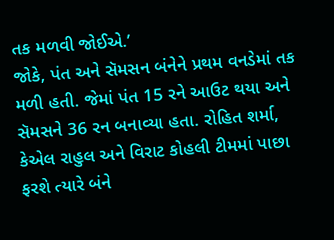તક મળવી જોઈએ.’
જોકે, પંત અને સૅમસન બંનેને પ્રથમ વનડેમાં તક મળી હતી. જેમાં પંત 15 રને આઉટ થયા અને સૅમસને 36 રન બનાવ્યા હતા. રોહિત શર્મા, કેએલ રાહુલ અને વિરાટ કોહલી ટીમમાં પાછા ફરશે ત્યારે બંને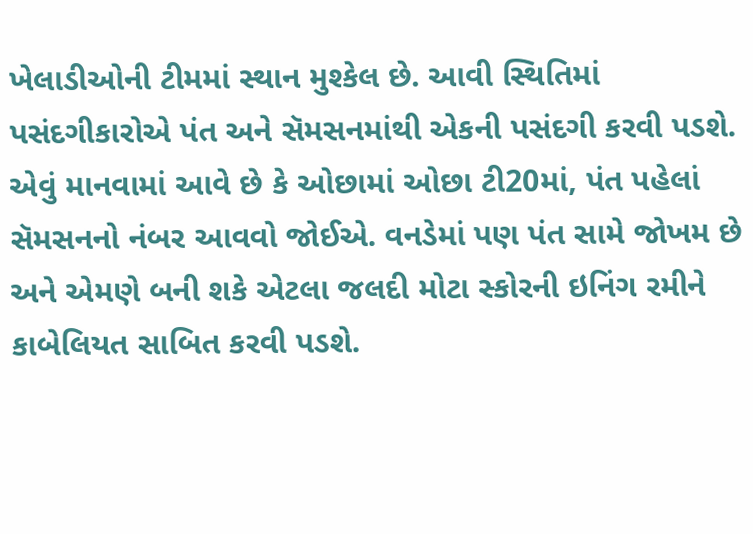ખેલાડીઓની ટીમમાં સ્થાન મુશ્કેલ છે. આવી સ્થિતિમાં પસંદગીકારોએ પંત અને સૅમસનમાંથી એકની પસંદગી કરવી પડશે.
એવું માનવામાં આવે છે કે ઓછામાં ઓછા ટી20માં, પંત પહેલાં સૅમસનનો નંબર આવવો જોઈએ. વનડેમાં પણ પંત સામે જોખમ છે અને એમણે બની શકે એટલા જલદી મોટા સ્કોરની ઇનિંગ રમીને કાબેલિયત સાબિત કરવી પડશે.